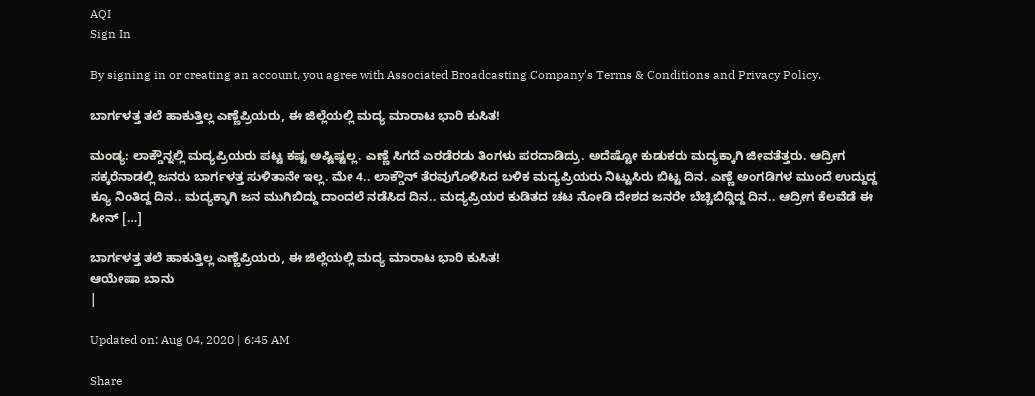AQI
Sign In

By signing in or creating an account, you agree with Associated Broadcasting Company's Terms & Conditions and Privacy Policy.

ಬಾರ್ಗಳತ್ತ ತಲೆ ಹಾಕುತ್ತಿಲ್ಲ ಎಣ್ಣೆಪ್ರಿಯರು, ಈ ಜಿಲ್ಲೆಯಲ್ಲಿ ಮದ್ಯ ಮಾರಾಟ ಭಾರಿ ಕುಸಿತ!

ಮಂಡ್ಯ: ಲಾಕ್ಡೌನ್ನಲ್ಲಿ ಮದ್ಯಪ್ರಿಯರು ಪಟ್ಟ ಕಷ್ಟ ಅಷ್ಟಿಷ್ಟಲ್ಲ. ಎಣ್ಣೆ ಸಿಗದೆ ಎರಡೆರಡು ತಿಂಗಳು ಪರದಾಡಿದ್ರು. ಅದೆಷ್ಟೋ ಕುಡುಕರು ಮದ್ಯಕ್ಕಾಗಿ ಜೀವತೆತ್ತರು. ಆದ್ರೀಗ ಸಕ್ಕರೆನಾಡಲ್ಲಿ ಜನರು ಬಾರ್ಗಳತ್ತ ಸುಳಿತಾನೇ ಇಲ್ಲ. ಮೇ 4.. ಲಾಕ್ಡೌನ್ ತೆರವುಗೊಳಿಸಿದ ಬಳಿಕ ಮದ್ಯಪ್ರಿಯರು ನಿಟ್ಟುಸಿರು ಬಿಟ್ಟ ದಿನ. ಎಣ್ಣೆ ಅಂಗಡಿಗಳ ಮುಂದೆ ಉದ್ದುದ್ದ ಕ್ಯೂ ನಿಂತಿದ್ದ ದಿನ.. ಮದ್ಯಕ್ಕಾಗಿ ಜನ ಮುಗಿಬಿದ್ದು ದಾಂದಲೆ ನಡೆಸಿದ ದಿನ.. ಮದ್ಯಪ್ರಿಯರ ಕುಡಿತದ ಚಟ ನೋಡಿ ದೇಶದ ಜನರೇ ಬೆಚ್ಚಿಬಿದ್ದಿದ್ದ ದಿನ.. ಆದ್ರೀಗ ಕೆಲವೆಡೆ ಈ ಸೀನ್ […]

ಬಾರ್ಗಳತ್ತ ತಲೆ ಹಾಕುತ್ತಿಲ್ಲ ಎಣ್ಣೆಪ್ರಿಯರು, ಈ ಜಿಲ್ಲೆಯಲ್ಲಿ ಮದ್ಯ ಮಾರಾಟ ಭಾರಿ ಕುಸಿತ!
ಆಯೇಷಾ ಬಾನು
|

Updated on: Aug 04, 2020 | 6:45 AM

Share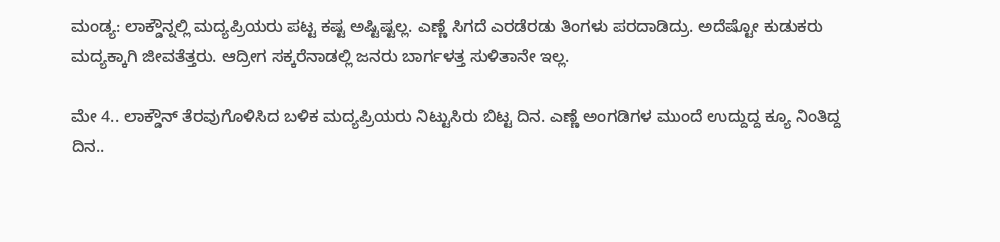ಮಂಡ್ಯ: ಲಾಕ್ಡೌನ್ನಲ್ಲಿ ಮದ್ಯಪ್ರಿಯರು ಪಟ್ಟ ಕಷ್ಟ ಅಷ್ಟಿಷ್ಟಲ್ಲ. ಎಣ್ಣೆ ಸಿಗದೆ ಎರಡೆರಡು ತಿಂಗಳು ಪರದಾಡಿದ್ರು. ಅದೆಷ್ಟೋ ಕುಡುಕರು ಮದ್ಯಕ್ಕಾಗಿ ಜೀವತೆತ್ತರು. ಆದ್ರೀಗ ಸಕ್ಕರೆನಾಡಲ್ಲಿ ಜನರು ಬಾರ್ಗಳತ್ತ ಸುಳಿತಾನೇ ಇಲ್ಲ.

ಮೇ 4.. ಲಾಕ್ಡೌನ್ ತೆರವುಗೊಳಿಸಿದ ಬಳಿಕ ಮದ್ಯಪ್ರಿಯರು ನಿಟ್ಟುಸಿರು ಬಿಟ್ಟ ದಿನ. ಎಣ್ಣೆ ಅಂಗಡಿಗಳ ಮುಂದೆ ಉದ್ದುದ್ದ ಕ್ಯೂ ನಿಂತಿದ್ದ ದಿನ..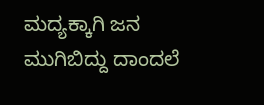ಮದ್ಯಕ್ಕಾಗಿ ಜನ ಮುಗಿಬಿದ್ದು ದಾಂದಲೆ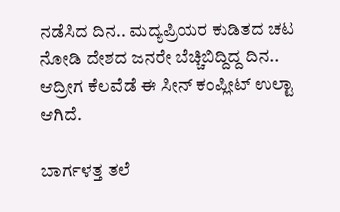ನಡೆಸಿದ ದಿನ.. ಮದ್ಯಪ್ರಿಯರ ಕುಡಿತದ ಚಟ ನೋಡಿ ದೇಶದ ಜನರೇ ಬೆಚ್ಚಿಬಿದ್ದಿದ್ದ ದಿನ.. ಆದ್ರೀಗ ಕೆಲವೆಡೆ ಈ ಸೀನ್ ಕಂಪ್ಲೀಟ್ ಉಲ್ಟಾ ಆಗಿದೆ.

ಬಾರ್ಗಳತ್ತ ತಲೆ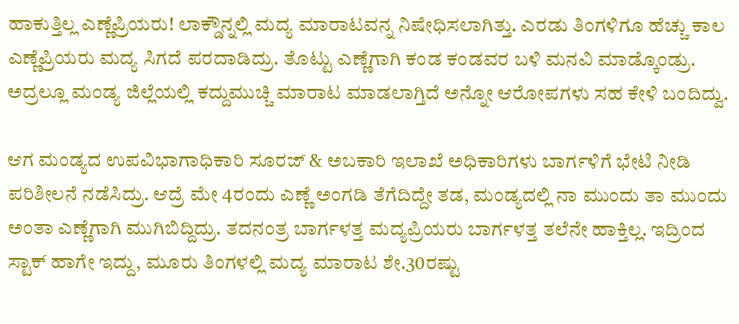ಹಾಕುತ್ತಿಲ್ಲ ಎಣ್ಣೆಪ್ರಿಯರು! ಲಾಕ್ಡೌನ್ನಲ್ಲಿ ಮದ್ಯ ಮಾರಾಟವನ್ನ ನಿಷೇಧಿಸಲಾಗಿತ್ತು. ಎರಡು ತಿಂಗಳಿಗೂ ಹೆಚ್ಚು ಕಾಲ ಎಣ್ಣೆಪ್ರಿಯರು ಮದ್ಯ ಸಿಗದೆ ಪರದಾಡಿದ್ರು. ತೊಟ್ಟು ಎಣ್ಣೆಗಾಗಿ ಕಂಡ ಕಂಡವರ ಬಳಿ ಮನವಿ ಮಾಡ್ಕೊಂಡ್ರು. ಅದ್ರಲ್ಲೂ ಮಂಡ್ಯ ಜಿಲ್ಲೆಯಲ್ಲಿ ಕದ್ದುಮುಚ್ಚಿ ಮಾರಾಟ ಮಾಡಲಾಗ್ತಿದೆ ಅನ್ನೋ ಆರೋಪಗಳು ಸಹ ಕೇಳಿ ಬಂದಿದ್ವು.

ಆಗ ಮಂಡ್ಯದ ಉಪವಿಭಾಗಾಧಿಕಾರಿ ಸೂರಜ್ & ಅಬಕಾರಿ ಇಲಾಖೆ ಅಧಿಕಾರಿಗಳು ಬಾರ್ಗಳಿಗೆ ಭೇಟಿ ನೀಡಿ ಪರಿಶೀಲನೆ ನಡೆಸಿದ್ರು. ಆದ್ರೆ ಮೇ 4ರಂದು ಎಣ್ಣೆ ಅಂಗಡಿ ತೆಗೆದಿದ್ದೇ ತಡ, ಮಂಡ್ಯದಲ್ಲಿ ನಾ ಮುಂದು ತಾ ಮುಂದು ಅಂತಾ ಎಣ್ಣೆಗಾಗಿ ಮುಗಿಬಿದ್ದಿದ್ರು. ತದನಂತ್ರ ಬಾರ್ಗಳತ್ತ ಮದ್ಯಪ್ರಿಯರು ಬಾರ್ಗಳತ್ತ ತಲೆನೇ ಹಾಕ್ತಿಲ್ಲ. ಇದ್ರಿಂದ ಸ್ಟಾಕ್ ಹಾಗೇ ಇದ್ದು, ಮೂರು ತಿಂಗಳಲ್ಲಿ ಮದ್ಯ ಮಾರಾಟ ಶೇ.30ರಷ್ಟು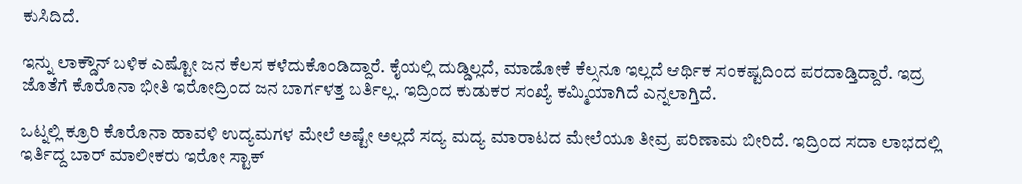ಕುಸಿದಿದೆ.

ಇನ್ನು ಲಾಕ್ಡೌನ್ ಬಳಿಕ ಎಷ್ಟೋ ಜನ ಕೆಲಸ ಕಳೆದುಕೊಂಡಿದ್ದಾರೆ. ಕೈಯಲ್ಲಿ ದುಡ್ಡಿಲ್ಲದೆ, ಮಾಡೋಕೆ ಕೆಲ್ಸನೂ ಇಲ್ಲದೆ ಆರ್ಥಿಕ ಸಂಕಷ್ಟದಿಂದ ಪರದಾಡ್ತಿದ್ದಾರೆ. ಇದ್ರ ಜೊತೆಗೆ ಕೊರೊನಾ ಭೀತಿ ಇರೋದ್ರಿಂದ ಜನ ಬಾರ್ಗಳತ್ತ ಬರ್ತಿಲ್ಲ. ಇದ್ರಿಂದ ಕುಡುಕರ ಸಂಖ್ಯೆ ಕಮ್ಮಿಯಾಗಿದೆ ಎನ್ನಲಾಗ್ತಿದೆ.

ಒಟ್ನಲ್ಲಿ ಕ್ರೂರಿ ಕೊರೊನಾ ಹಾವಳಿ ಉದ್ಯಮಗಳ ಮೇಲೆ ಅಷ್ಟೇ ಅಲ್ಲದೆ ಸದ್ಯ ಮದ್ಯ ಮಾರಾಟದ ಮೇಲೆಯೂ ತೀವ್ರ ಪರಿಣಾಮ ಬೀರಿದೆ. ಇದ್ರಿಂದ ಸದಾ ಲಾಭದಲ್ಲಿ ಇರ್ತಿದ್ದ ಬಾರ್ ಮಾಲೀಕರು ಇರೋ ಸ್ಟಾಕ್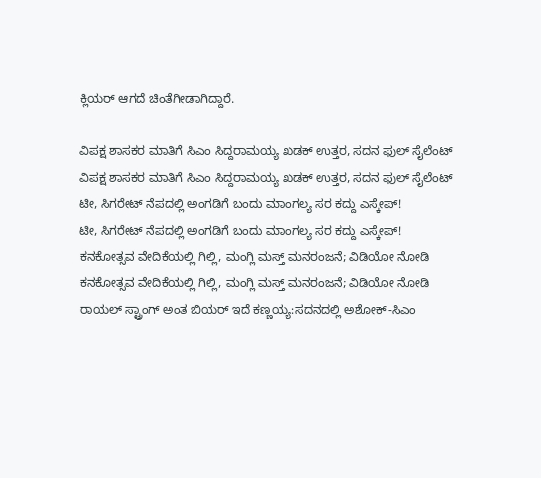ಕ್ಲಿಯರ್ ಆಗದೆ ಚಿಂತೆಗೀಡಾಗಿದ್ದಾರೆ.

ವಿಪಕ್ಷ ಶಾಸಕರ ಮಾತಿಗೆ ಸಿಎಂ ಸಿದ್ದರಾಮಯ್ಯ ಖಡಕ್ ಉತ್ತರ, ಸದನ ಫುಲ್ ಸೈಲೆಂಟ್
ವಿಪಕ್ಷ ಶಾಸಕರ ಮಾತಿಗೆ ಸಿಎಂ ಸಿದ್ದರಾಮಯ್ಯ ಖಡಕ್ ಉತ್ತರ, ಸದನ ಫುಲ್ ಸೈಲೆಂಟ್
ಟೀ, ಸಿಗರೇಟ್ ನೆಪದಲ್ಲಿ ಅಂಗಡಿಗೆ ಬಂದು ಮಾಂಗಲ್ಯ ಸರ ಕದ್ದು ಎಸ್ಕೇಪ್!
ಟೀ, ಸಿಗರೇಟ್ ನೆಪದಲ್ಲಿ ಅಂಗಡಿಗೆ ಬಂದು ಮಾಂಗಲ್ಯ ಸರ ಕದ್ದು ಎಸ್ಕೇಪ್!
ಕನಕೋತ್ಸವ ವೇದಿಕೆಯಲ್ಲಿ ಗಿಲ್ಲಿ, ಮಂಗ್ಲಿ ಮಸ್ತ್ ಮನರಂಜನೆ; ವಿಡಿಯೋ ನೋಡಿ
ಕನಕೋತ್ಸವ ವೇದಿಕೆಯಲ್ಲಿ ಗಿಲ್ಲಿ, ಮಂಗ್ಲಿ ಮಸ್ತ್ ಮನರಂಜನೆ; ವಿಡಿಯೋ ನೋಡಿ
ರಾಯಲ್ ಸ್ಟ್ರಾಂಗ್ ಅಂತ ಬಿಯರ್ ಇದೆ ಕಣ್ಣಯ್ಯ:ಸದನದಲ್ಲಿ ಅಶೋಕ್‌-ಸಿಎಂ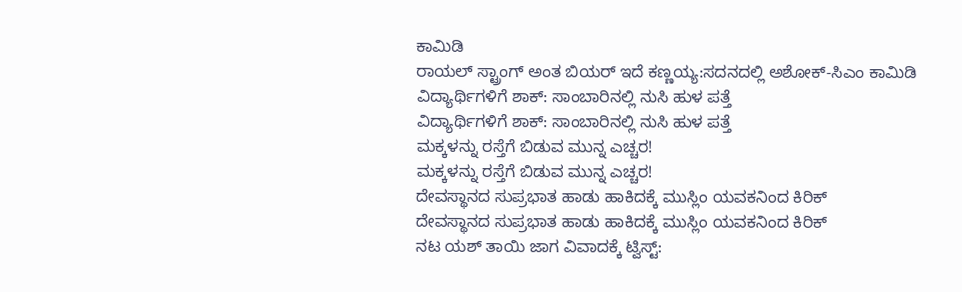ಕಾಮಿಡಿ
ರಾಯಲ್ ಸ್ಟ್ರಾಂಗ್ ಅಂತ ಬಿಯರ್ ಇದೆ ಕಣ್ಣಯ್ಯ:ಸದನದಲ್ಲಿ ಅಶೋಕ್‌-ಸಿಎಂ ಕಾಮಿಡಿ
ವಿದ್ಯಾರ್ಥಿಗಳಿಗೆ ಶಾಕ್: ಸಾಂಬಾರಿನಲ್ಲಿ ನುಸಿ ಹುಳ ಪತ್ತೆ
ವಿದ್ಯಾರ್ಥಿಗಳಿಗೆ ಶಾಕ್: ಸಾಂಬಾರಿನಲ್ಲಿ ನುಸಿ ಹುಳ ಪತ್ತೆ
ಮಕ್ಕಳನ್ನು ರಸ್ತೆಗೆ ಬಿಡುವ ಮುನ್ನ ಎಚ್ಚರ!
ಮಕ್ಕಳನ್ನು ರಸ್ತೆಗೆ ಬಿಡುವ ಮುನ್ನ ಎಚ್ಚರ!
ದೇವಸ್ಥಾನದ ಸುಪ್ರಭಾತ ಹಾಡು ಹಾಕಿದಕ್ಕೆ ಮುಸ್ಲಿಂ ಯವಕನಿಂದ ಕಿರಿಕ್
ದೇವಸ್ಥಾನದ ಸುಪ್ರಭಾತ ಹಾಡು ಹಾಕಿದಕ್ಕೆ ಮುಸ್ಲಿಂ ಯವಕನಿಂದ ಕಿರಿಕ್
ನಟ ಯಶ್ ತಾಯಿ ಜಾಗ ವಿವಾದಕ್ಕೆ ಟ್ವಿಸ್ಟ್: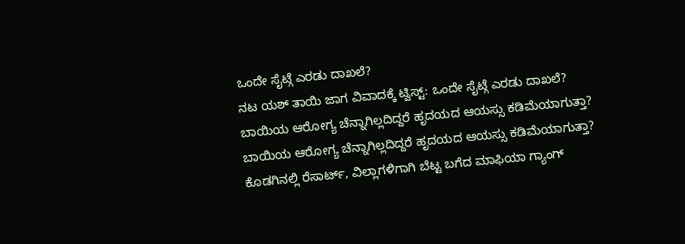ಒಂದೇ ಸೈಟ್ಗೆ ಎರಡು ದಾಖಲೆ?
ನಟ ಯಶ್ ತಾಯಿ ಜಾಗ ವಿವಾದಕ್ಕೆ ಟ್ವಿಸ್ಟ್: ಒಂದೇ ಸೈಟ್ಗೆ ಎರಡು ದಾಖಲೆ?
ಬಾಯಿಯ ಆರೋಗ್ಯ ಚೆನ್ನಾಗಿಲ್ಲದಿದ್ದರೆ ಹೃದಯದ ಆಯಸ್ಸು ಕಡಿಮೆಯಾಗುತ್ತಾ?
ಬಾಯಿಯ ಆರೋಗ್ಯ ಚೆನ್ನಾಗಿಲ್ಲದಿದ್ದರೆ ಹೃದಯದ ಆಯಸ್ಸು ಕಡಿಮೆಯಾಗುತ್ತಾ?
ಕೊಡಗಿನಲ್ಲಿ ರೆಸಾರ್ಟ್, ವಿಲ್ಲಾಗಳಿಗಾಗಿ ಬೆಟ್ಟ ಬಗೆದ ಮಾಫಿಯಾ ಗ್ಯಾಂಗ್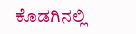ಕೊಡಗಿನಲ್ಲಿ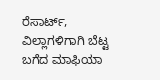ರೆಸಾರ್ಟ್, ವಿಲ್ಲಾಗಳಿಗಾಗಿ ಬೆಟ್ಟ ಬಗೆದ ಮಾಫಿಯಾ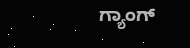ಗ್ಯಾಂಗ್